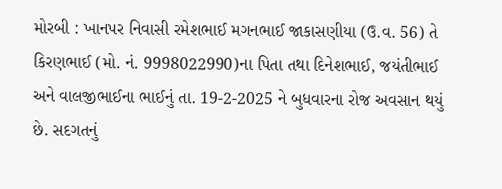મોરબી : ખાનપર નિવાસી રમેશભાઈ મગનભાઈ જાકાસણીયા (ઉ.વ. 56) તે કિરણભાઈ (મો. નં. 9998022990)ના પિતા તથા દિનેશભાઈ, જયંતીભાઈ અને વાલજીભાઈના ભાઈનું તા. 19-2-2025 ને બુધવારના રોજ અવસાન થયું છે. સદગતનું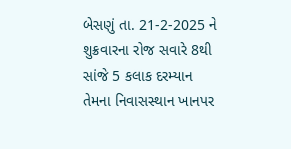બેસણું તા. 21-2-2025 ને શુક્રવારના રોજ સવારે 8થી સાંજે 5 કલાક દરમ્યાન તેમના નિવાસસ્થાન ખાનપર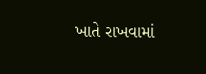ખાતે રાખવામાં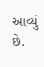આવ્યું છે.